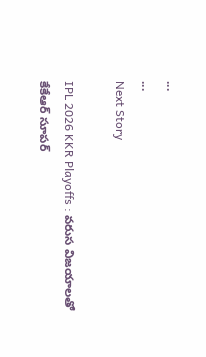...
...
Next Story

IPL 2026 KKR Playoffs : వరుస విజయాలతో కేకేఆర్ సూపర్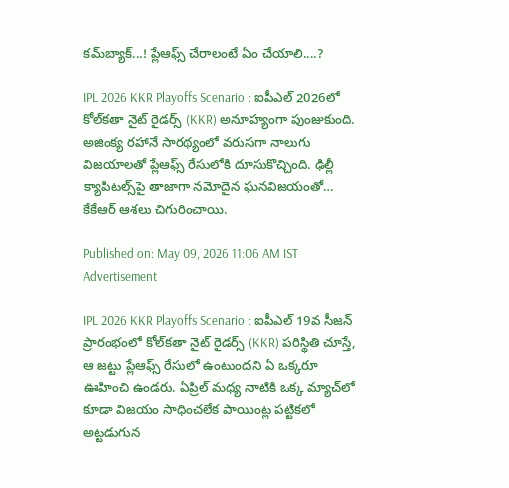కమ్‌బ్యాక్...! ప్లేఆఫ్స్ చేరాలంటే ఏం చేయాలి....?

IPL 2026 KKR Playoffs Scenario : ఐపీఎల్ 2026లో కోల్‌కతా నైట్ రైడర్స్ (KKR) అనూహ్యంగా పుంజుకుంది. అజింక్య రహానే సారథ్యంలో వరుసగా నాలుగు విజయాలతో ప్లేఆఫ్స్ రేసులోకి దూసుకొచ్చింది. ఢిల్లీ క్యాపిటల్స్‌పై తాజాగా నమోదైన ఘనవిజయంతో… కేకేఆర్ ఆశలు చిగురించాయి.

Published on: May 09, 2026 11:06 AM IST
Advertisement

IPL 2026 KKR Playoffs Scenario : ఐపీఎల్ 19వ సీజన్ ప్రారంభంలో కోల్‌కతా నైట్ రైడర్స్ (KKR) పరిస్థితి చూస్తే, ఆ జట్టు ప్లేఆఫ్స్ రేసులో ఉంటుందని ఏ ఒక్కరూ ఊహించి ఉండరు. ఏప్రిల్ మధ్య నాటికి ఒక్క మ్యాచ్‌లో కూడా విజయం సాధించలేక పాయింట్ల పట్టికలో అట్టడుగున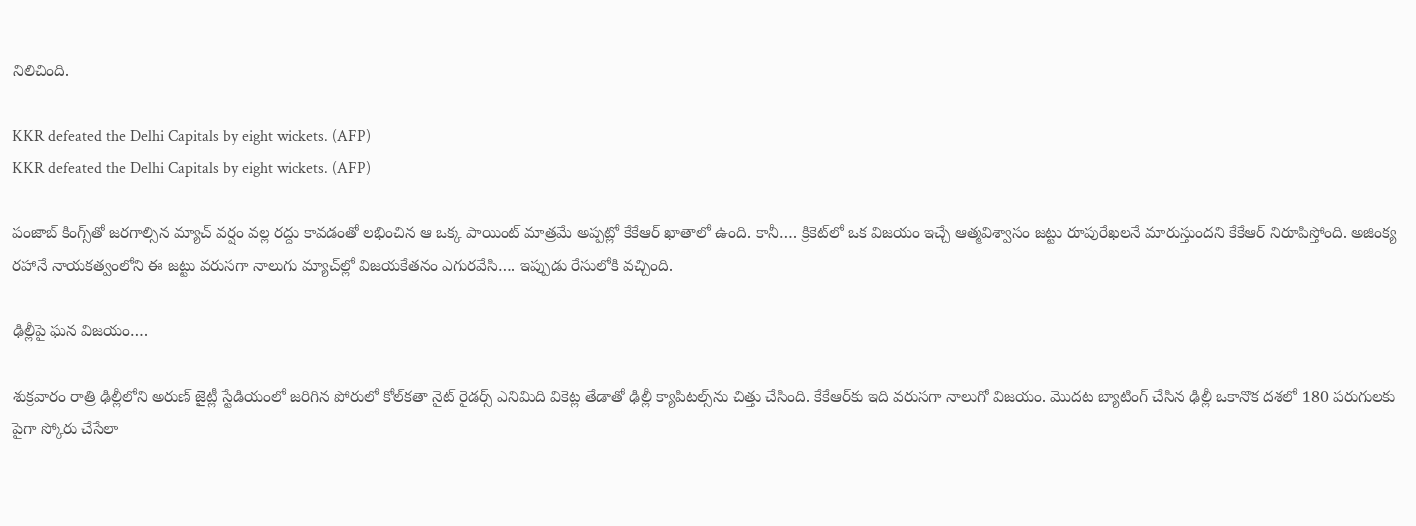నిలిచింది.

KKR defeated the Delhi Capitals by eight wickets. (AFP)
KKR defeated the Delhi Capitals by eight wickets. (AFP)

పంజాబ్ కింగ్స్‌తో జరగాల్సిన మ్యాచ్ వర్షం వల్ల రద్దు కావడంతో లభించిన ఆ ఒక్క పాయింట్ మాత్రమే అప్పట్లో కేకేఆర్ ఖాతాలో ఉంది. కానీ…. క్రికెట్‌లో ఒక విజయం ఇచ్చే ఆత్మవిశ్వాసం జట్టు రూపురేఖలనే మారుస్తుందని కేకేఆర్ నిరూపిస్తోంది. అజింక్య రహానే నాయకత్వంలోని ఈ జట్టు వరుసగా నాలుగు మ్యాచ్‌ల్లో విజయకేతనం ఎగురవేసి…. ఇప్పుడు రేసులోకి వచ్చింది.

ఢిల్లీపై ఘన విజయం….

శుక్రవారం రాత్రి ఢిల్లీలోని అరుణ్ జైట్లీ స్టేడియంలో జరిగిన పోరులో కోల్‌కతా నైట్ రైడర్స్ ఎనిమిది వికెట్ల తేడాతో ఢిల్లీ క్యాపిటల్స్‌ను చిత్తు చేసింది. కేకేఆర్‌కు ఇది వరుసగా నాలుగో విజయం. మొదట బ్యాటింగ్ చేసిన ఢిల్లీ ఒకానొక దశలో 180 పరుగులకు పైగా స్కోరు చేసేలా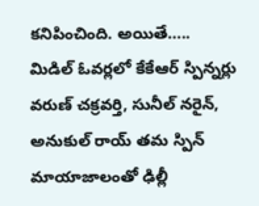కనిపించింది. అయితే….. మిడిల్ ఓవర్లలో కేకేఆర్ స్పిన్నర్లు వరుణ్ చక్రవర్తి, సునీల్ నరైన్, అనుకుల్ రాయ్ తమ స్పిన్ మాయాజాలంతో ఢిల్లీ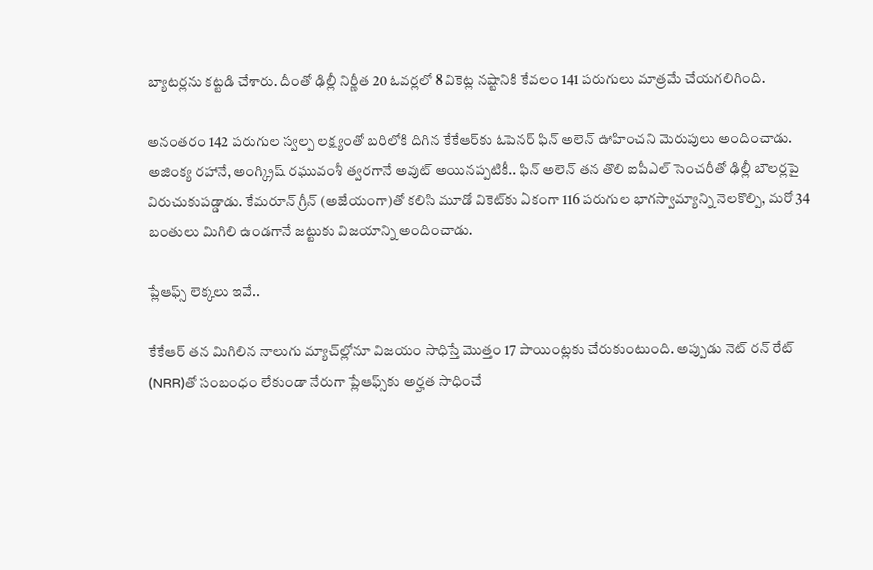బ్యాటర్లను కట్టడి చేశారు. దీంతో ఢిల్లీ నిర్ణీత 20 ఓవర్లలో 8 వికెట్ల నష్టానికి కేవలం 141 పరుగులు మాత్రమే చేయగలిగింది.

అనంతరం 142 పరుగుల స్వల్ప లక్ష్యంతో బరిలోకి దిగిన కేకేఆర్‌కు ఓపెనర్ ఫిన్ అలెన్ ఊహించని మెరుపులు అందించాడు. అజింక్య రహానే, అంగ్క్రిష్ రఘువంశీ త్వరగానే అవుట్ అయినప్పటికీ.. ఫిన్ అలెన్ తన తొలి ఐపీఎల్ సెంచరీతో ఢిల్లీ బౌలర్లపై విరుచుకుపడ్డాడు. కేమరూన్ గ్రీన్ (అజేయంగా)తో కలిసి మూడో వికెట్‌కు ఏకంగా 116 పరుగుల భాగస్వామ్యాన్ని నెలకొల్పి, మరో 34 బంతులు మిగిలి ఉండగానే జట్టుకు విజయాన్ని అందించాడు.

ప్లేఆఫ్స్ లెక్కలు ఇవే..

కేకేఆర్ తన మిగిలిన నాలుగు మ్యాచ్‌ల్లోనూ విజయం సాధిస్తే మొత్తం 17 పాయింట్లకు చేరుకుంటుంది. అప్పుడు నెట్ రన్ రేట్ (NRR)తో సంబంధం లేకుండా నేరుగా ప్లేఆఫ్స్‌కు అర్హత సాధించే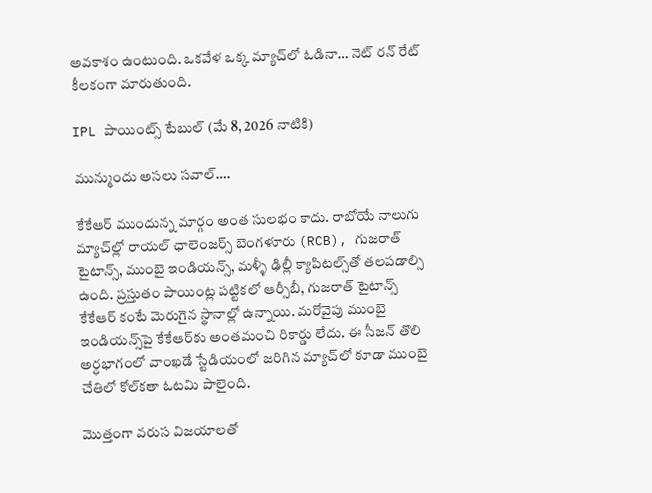అవకాశం ఉంటుంది. ఒకవేళ ఒక్క మ్యాచ్‌లో ఓడినా… నెట్ రన్ రేట్ కీలకంగా మారుతుంది.

IPL పాయింట్స్ టేబుల్ (మే 8, 2026 నాటికి)

మున్ముందు అసలు సవాల్….

కేకేఆర్ ముందున్న మార్గం అంత సులభం కాదు. రాబోయే నాలుగు మ్యాచ్‌ల్లో రాయల్ ఛాలెంజర్స్ బెంగళూరు (RCB), గుజరాత్ టైటాన్స్, ముంబై ఇండియన్స్, మళ్ళీ ఢిల్లీ క్యాపిటల్స్‌తో తలపడాల్సి ఉంది. ప్రస్తుతం పాయింట్ల పట్టికలో ఆర్సీబీ, గుజరాత్ టైటాన్స్ కేకేఆర్ కంటే మెరుగైన స్థానాల్లో ఉన్నాయి. మరోవైపు ముంబై ఇండియన్స్‌పై కేకేఆర్‌కు అంతమంచి రికార్డు లేదు. ఈ సీజన్ తొలి అర్ధభాగంలో వాంఖడే స్టేడియంలో జరిగిన మ్యాచ్‌లో కూడా ముంబై చేతిలో కోల్‌కతా ఓటమి పాలైంది.

మొత్తంగా వరుస విజయాలతో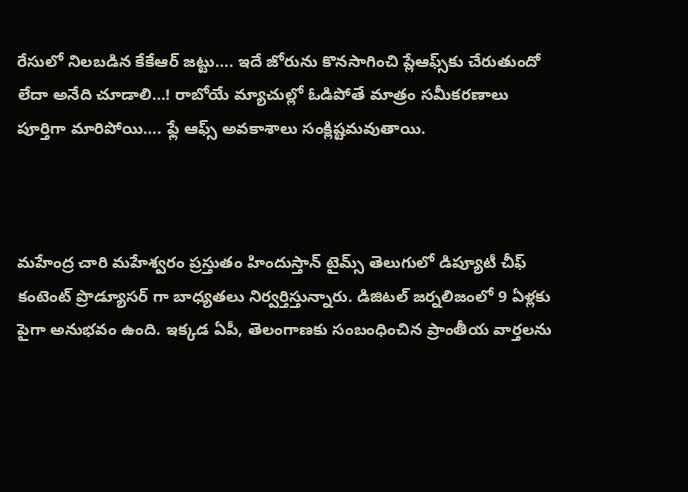రేసులో నిలబడిన కేకేఆర్ జట్టు…. ఇదే జోరును కొనసాగించి ప్లేఆఫ్స్‌కు చేరుతుందో లేదా అనేది చూడాలి…! రాబోయే మ్యాచుల్లో ఓడిపోతే మాత్రం సమీకరణాలు పూర్తిగా మారిపోయి…. ఫ్లే ఆఫ్స్ అవకాశాలు సంక్లిష్టమవుతాయి.



మహేంద్ర చారి మహేశ్వరం ప్రస్తుతం హిందుస్తాన్ టైమ్స్ తెలుగులో డిప్యూటీ చీఫ్ కంటెంట్ ప్రొడ్యూసర్ గా బాధ్యతలు నిర్వర్తిస్తున్నారు. డిజిటల్ జర్నలిజంలో 9 ఏళ్లకు పైగా అనుభవం ఉంది. ఇక్కడ ఏపీ, తెలంగాణకు సంబంధించిన ప్రాంతీయ వార్తలను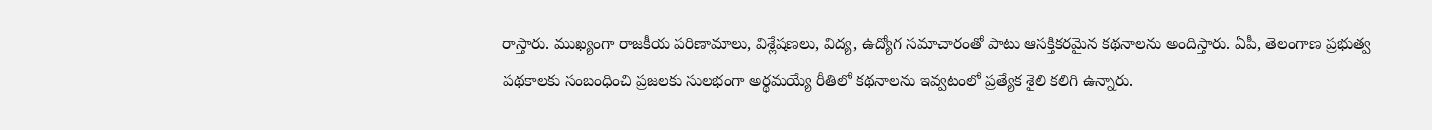రాస్తారు. ముఖ్యంగా రాజకీయ పరిణామాలు, విశ్లేషణలు, విద్య, ఉద్యోగ సమాచారంతో పాటు ఆసక్తికరమైన కథనాలను అందిస్తారు. ఏపీ, తెలంగాణ ప్రభుత్వ పథకాలకు సంబంధించి ప్రజలకు సులభంగా అర్థమయ్యే రీతిలో కథనాలను ఇవ్వటంలో ప్రత్యేక శైలి కలిగి ఉన్నారు.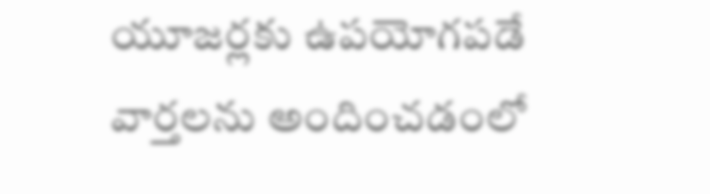యూజర్లకు ఉపయోగపడే వార్తలను అందించడంలో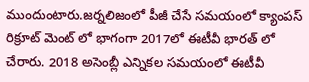ముందుంటారు.జర్నలిజంలో పీజీ చేసే సమయంలో క్యాంపస్ రిక్రూట్ మెంట్ లో భాగంగా 2017లో ఈటీవీ భారత్ లో చేరారు. 2018 అసెంబ్లీ ఎన్నికల సమయంలో ఈటీవీ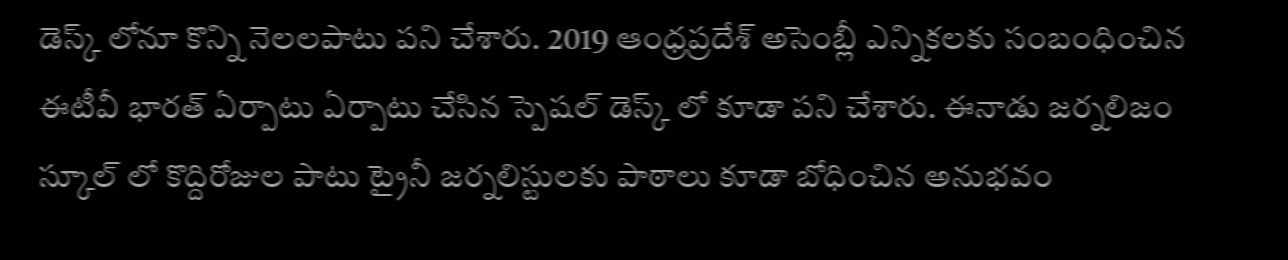డెస్క్ లోనూ కొన్ని నెలలపాటు పని చేశారు. 2019 ఆంధ్రప్రదేశ్ అసెంబ్లీ ఎన్నికలకు సంబంధించిన ఈటీవీ భారత్ ఏర్పాటు ఏర్పాటు చేసిన స్పెషల్ డెస్క్ లో కూడా పని చేశారు. ఈనాడు జర్నలిజం స్కూల్ లో కొద్దిరోజుల పాటు ట్రైనీ జర్నలిస్టులకు పాఠాలు కూడా బోధించిన అనుభవం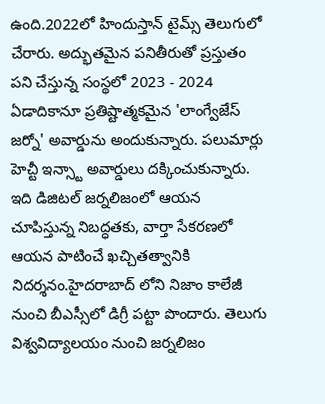ఉంది.2022లో హిందుస్తాన్ టైమ్స్ తెలుగులో చేరారు. అద్భుతమైన పనితీరుతో ప్రస్తుతం పని చేస్తున్న సంస్థలో 2023 - 2024 ఏడాదికానూ ప్రతిష్టాత్మకమైన 'లాంగ్వేజేస్ జర్నో' అవార్డును అందుకున్నారు. పలుమార్లు హెచ్టీ ఇన్స్టా అవార్డులు దక్కించుకున్నారు. ఇది డిజిటల్ జర్నలిజంలో ఆయన చూపిస్తున్న నిబద్ధతకు, వార్తా సేకరణలో ఆయన పాటించే ఖచ్చితత్వానికి నిదర్శనం.హైదరాబాద్ లోని నిజాం కాలేజీ నుంచి బీఎస్సీలో డిగ్రీ పట్టా పొందారు. తెలుగు విశ్వవిద్యాలయం నుంచి జర్నలిజం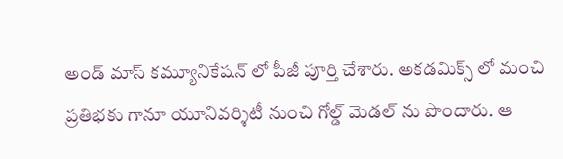అండ్ మాస్ కమ్యూనికేషన్ లో పీజీ పూర్తి చేశారు. అకడమిక్స్ లో మంచి ప్రతిభకు గానూ యూనివర్శిటీ నుంచి గోల్డ్ మెడల్ ను పొందారు. ఆ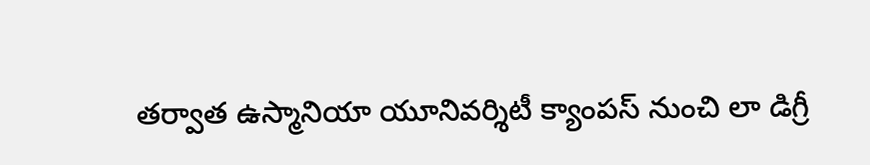తర్వాత ఉస్మానియా యూనివర్శిటీ క్యాంపస్ నుంచి లా డిగ్రీ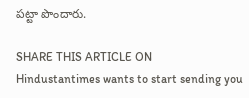పట్టా పొందారు.

SHARE THIS ARTICLE ON
Hindustantimes wants to start sending you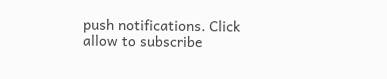push notifications. Click allow to subscribe